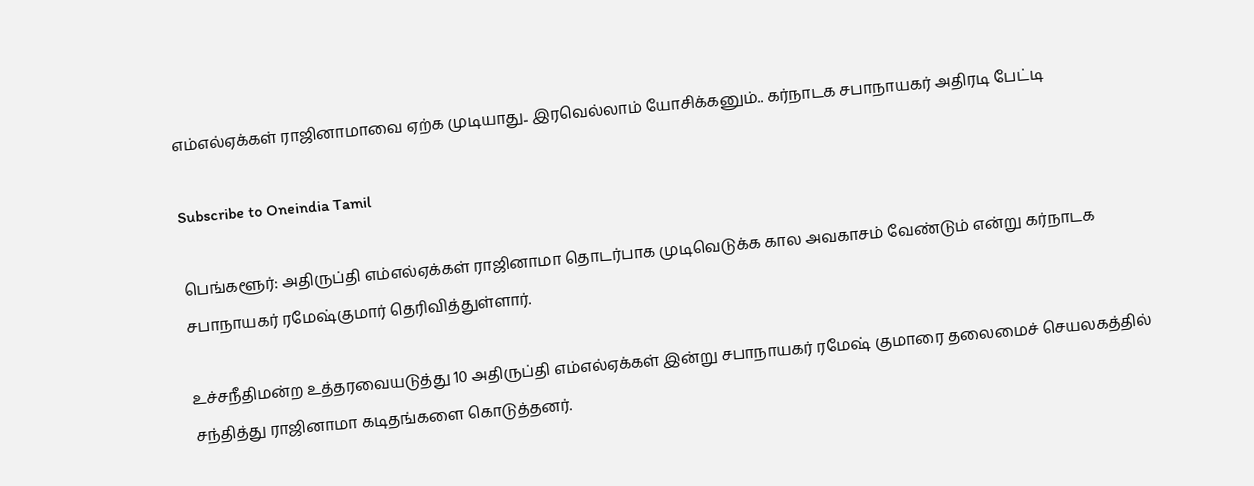எம்எல்ஏக்கள் ராஜினாமாவை ஏற்க முடியாது.. இரவெல்லாம் யோசிக்கனும்.. கர்நாடக சபாநாயகர் அதிரடி பேட்டி

Subscribe to Oneindia Tamil

பெங்களூர்: அதிருப்தி எம்எல்ஏக்கள் ராஜினாமா தொடர்பாக முடிவெடுக்க கால அவகாசம் வேண்டும் என்று கர்நாடக சபாநாயகர் ரமேஷ்குமார் தெரிவித்துள்ளார்.

உச்சநீதிமன்ற உத்தரவையடுத்து 10 அதிருப்தி எம்எல்ஏக்கள் இன்று சபாநாயகர் ரமேஷ் குமாரை தலைமைச் செயலகத்தில் சந்தித்து ராஜினாமா கடிதங்களை கொடுத்தனர்.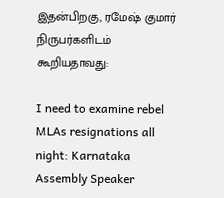இதன்பிறகு, ரமேஷ் குமார் நிருபர்களிடம் கூறியதாவது:

I need to examine rebel MLAs resignations all night: Karnataka Assembly Speaker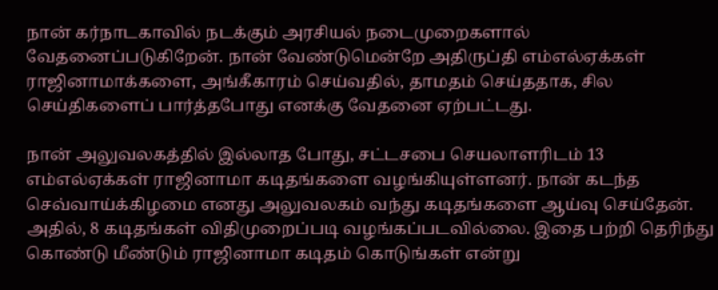நான் கர்நாடகாவில் நடக்கும் அரசியல் நடைமுறைகளால் வேதனைப்படுகிறேன். நான் வேண்டுமென்றே அதிருப்தி எம்எல்ஏக்கள் ராஜினாமாக்களை, அங்கீகாரம் செய்வதில், தாமதம் செய்ததாக, சில செய்திகளைப் பார்த்தபோது எனக்கு வேதனை ஏற்பட்டது.

நான் அலுவலகத்தில் இல்லாத போது, சட்டசபை செயலாளரிடம் 13 எம்எல்ஏக்கள் ராஜினாமா கடிதங்களை வழங்கியுள்ளனர். நான் கடந்த செவ்வாய்க்கிழமை எனது அலுவலகம் வந்து கடிதங்களை ஆய்வு செய்தேன். அதில், 8 கடிதங்கள் விதிமுறைப்படி வழங்கப்படவில்லை. இதை பற்றி தெரிந்து கொண்டு மீண்டும் ராஜினாமா கடிதம் கொடுங்கள் என்று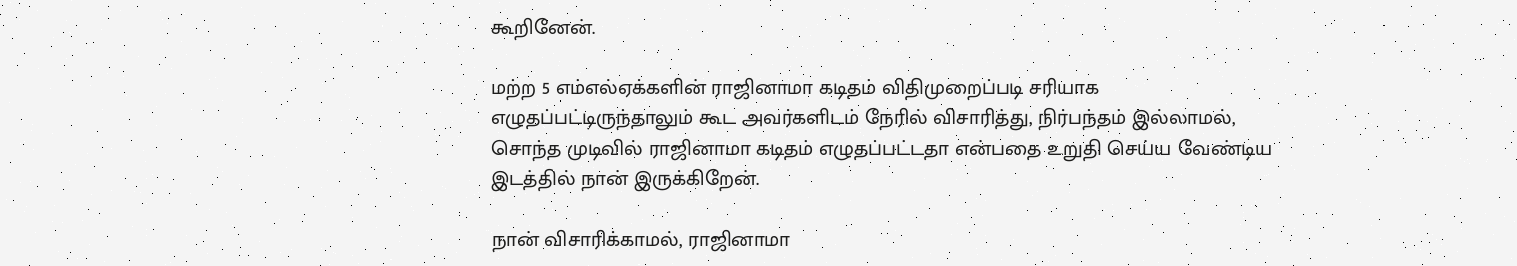கூறினேன்.

மற்ற 5 எம்எல்ஏக்களின் ராஜினாமா கடிதம் விதிமுறைப்படி சரியாக எழுதப்பட்டிருந்தாலும் கூட அவர்களிடம் நேரில் விசாரித்து, நிர்பந்தம் இல்லாமல், சொந்த முடிவில் ராஜினாமா கடிதம் எழுதப்பட்டதா என்பதை உறுதி செய்ய வேண்டிய இடத்தில் நான் இருக்கிறேன்.

நான் விசாரிக்காமல், ராஜினாமா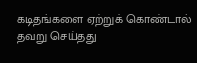கடிதங்களை ஏற்றுக் கொண்டால் தவறு செய்தது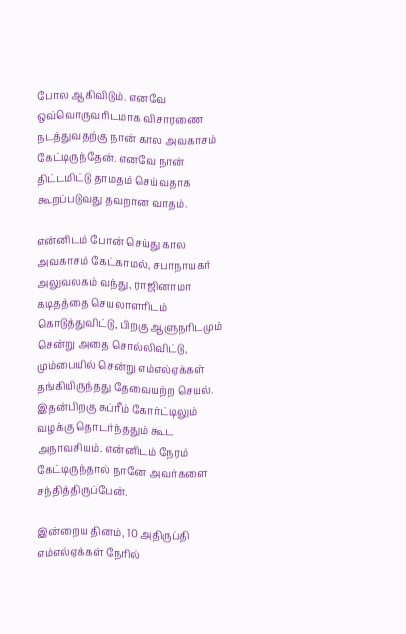போல ஆகிவிடும். எனவே ஒவ்வொருவரிடமாக விசாரணை நடத்துவதற்கு நான் கால அவகாசம் கேட்டிருந்தேன். எனவே நான் திட்டமிட்டு தாமதம் செய்வதாக கூறப்படுவது தவறான வாதம்.

என்னிடம் போன் செய்து கால அவகாசம் கேட்காமல், சபாநாயகர் அலுவலகம் வந்து, ராஜினாமா கடிதத்தை செயலாளரிடம் கொடுத்துவிட்டு, பிறகு ஆளுநரிடமும் சென்று அதை சொல்லிவிட்டு, மும்பையில் சென்று எம்எல்ஏக்கள் தங்கியிருந்தது தேவையற்ற செயல். இதன்பிறகு சுப்ரீம் கோர்ட்டிலும் வழக்கு தொடர்ந்ததும் கூட அநாவசியம். என்னிடம் நேரம் கேட்டிருந்தால் நானே அவர்களை சந்தித்திருப்பேன்.

இன்றைய தினம், 10 அதிருப்தி எம்எல்ஏக்கள் நேரில்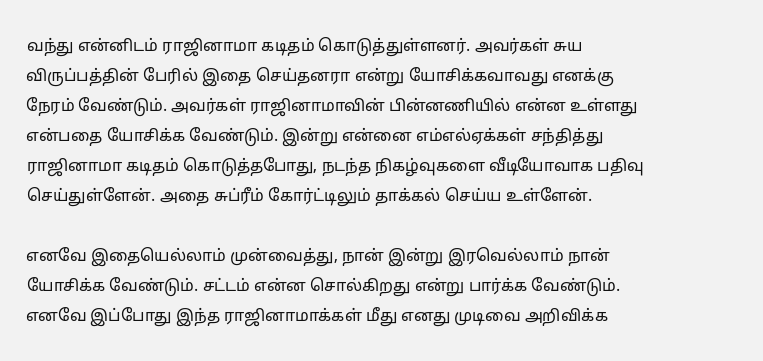வந்து என்னிடம் ராஜினாமா கடிதம் கொடுத்துள்ளனர். அவர்கள் சுய விருப்பத்தின் பேரில் இதை செய்தனரா என்று யோசிக்கவாவது எனக்கு நேரம் வேண்டும். அவர்கள் ராஜினாமாவின் பின்னணியில் என்ன உள்ளது என்பதை யோசிக்க வேண்டும். இன்று என்னை எம்எல்ஏக்கள் சந்தித்து ராஜினாமா கடிதம் கொடுத்தபோது, நடந்த நிகழ்வுகளை வீடியோவாக பதிவு செய்துள்ளேன். அதை சுப்ரீம் கோர்ட்டிலும் தாக்கல் செய்ய உள்ளேன்.

எனவே இதையெல்லாம் முன்வைத்து, நான் இன்று இரவெல்லாம் நான் யோசிக்க வேண்டும். சட்டம் என்ன சொல்கிறது என்று பார்க்க வேண்டும். எனவே இப்போது இந்த ராஜினாமாக்கள் மீது எனது முடிவை அறிவிக்க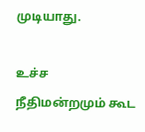முடியாது.

உச்ச நீதிமன்றமும் கூட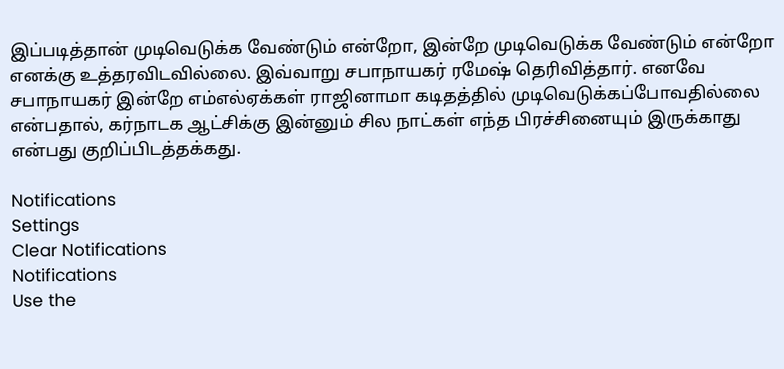இப்படித்தான் முடிவெடுக்க வேண்டும் என்றோ, இன்றே முடிவெடுக்க வேண்டும் என்றோ எனக்கு உத்தரவிடவில்லை. இவ்வாறு சபாநாயகர் ரமேஷ் தெரிவித்தார். எனவே சபாநாயகர் இன்றே எம்எல்ஏக்கள் ராஜினாமா கடிதத்தில் முடிவெடுக்கப்போவதில்லை என்பதால், கர்நாடக ஆட்சிக்கு இன்னும் சில நாட்கள் எந்த பிரச்சினையும் இருக்காது என்பது குறிப்பிடத்தக்கது.

Notifications
Settings
Clear Notifications
Notifications
Use the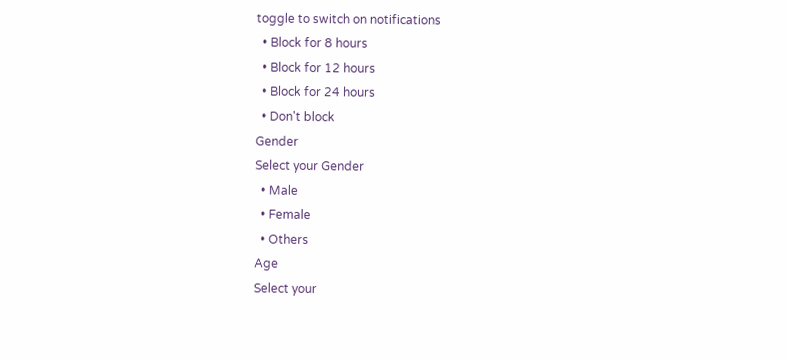toggle to switch on notifications
  • Block for 8 hours
  • Block for 12 hours
  • Block for 24 hours
  • Don't block
Gender
Select your Gender
  • Male
  • Female
  • Others
Age
Select your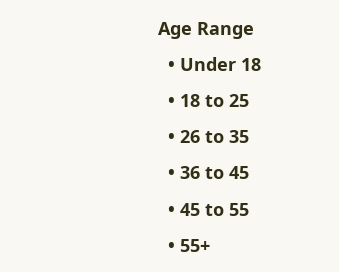Age Range
  • Under 18
  • 18 to 25
  • 26 to 35
  • 36 to 45
  • 45 to 55
  • 55+